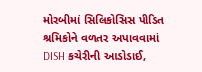મોરબીમાં સિલિકોસિસ પીડિત શ્રમિકોને વળતર અપાવવામાં DISH કચેરીની આડોડાઈ,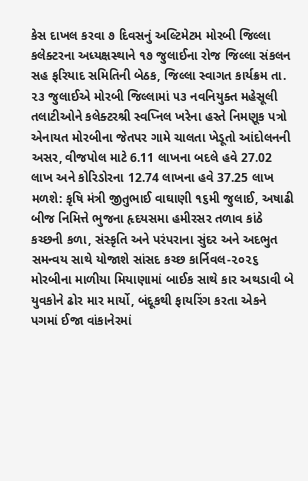કેસ દાખલ કરવા ૭ દિવસનું અલ્ટિમેટમ મોરબી જિલ્લા કલેક્ટરના અધ્યક્ષસ્થાને ૧૭ જુલાઈના રોજ જિલ્લા સંકલન સહ ફરિયાદ સમિતિની બેઠક, જિલ્લા સ્વાગત કાર્યક્રમ તા. ૨૩ જુલાઈએ મોરબી જિલ્લામાં ૫૩ નવનિયુક્ત મહેસૂલી તલાટીઓને કલેક્ટરશ્રી સ્વપ્નિલ ખરેના હસ્તે નિમણૂક પત્રો એનાયત મોરબીના જેતપર ગામે ચાલતા ખેડૂતો આંદોલનની અસર, વીજપોલ માટે 6.11 લાખના બદલે હવે 27.02 લાખ અને કોરિડોરના 12.74 લાખના હવે 37.25 લાખ મળશે: કૃષિ મંત્રી જીતુભાઈ વાઘાણી ૧૬મી જુલાઈ, અષાઢી બીજ નિમિત્તે ભુજના હૃદયસમા હમીરસર તળાવ કાંઠે કચ્છની કળા, સંસ્કૃતિ અને પરંપરાના સુંદર અને અદભુત સમન્વય સાથે યોજાશે સાંસદ કચ્છ કાર્નિવલ-૨૦૨૬ મોરબીના માળીયા મિયાણામાં બાઈક સાથે કાર અથડાવી બે યુવકોને ઢોર માર માર્યો, બંદૂકથી ફાયરિંગ કરતા એકને પગમાં ઈજા વાંકાનેરમાં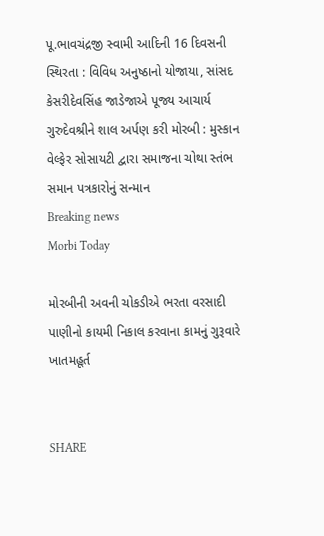પૂ.ભાવચંદ્રજી સ્વામી આદિની 16 દિવસની સ્થિરતા : વિવિધ અનુષ્ઠાનો યોજાયા, સાંસદ કેસરીદેવસિંહ જાડેજાએ પૂજ્ય આચાર્ય ગુરુદેવશ્રીને શાલ અર્પણ કરી મોરબી : મુસ્કાન વેલ્ફેર સોસાયટી દ્વારા સમાજના ચોથા સ્તંભ સમાન પત્રકારોનું સન્માન
Breaking news
Morbi Today

મોરબીની અવની ચોકડીએ ભરતા વરસાદી પાણીનો કાયમી નિકાલ કરવાના કામનું ગુરૂવારે ખાતમહૂર્ત


SHARE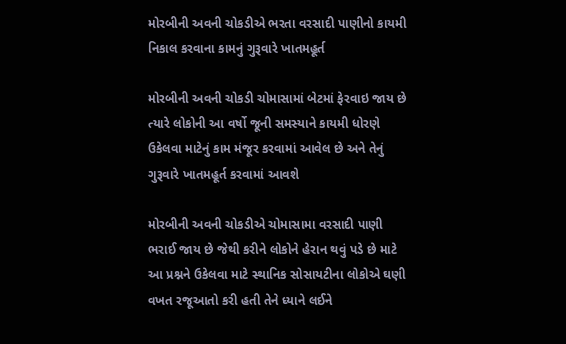મોરબીની અવની ચોકડીએ ભરતા વરસાદી પાણીનો કાયમી નિકાલ કરવાના કામનું ગુરૂવારે ખાતમહૂર્ત

મોરબીની અવની ચોકડી ચોમાસામાં બેટમાં ફેરવાઇ જાય છે ત્યારે લોકોની આ વર્ષો જૂની સમસ્યાને કાયમી ધોરણે ઉકેલવા માટેનું કામ મંજૂર કરવામાં આવેલ છે અને તેનું ગુરૂવારે ખાતમહૂર્ત કરવામાં આવશે

મોરબીની અવની ચોકડીએ ચોમાસામા વરસાદી પાણી ભરાઈ જાય છે જેથી કરીને લોકોને હેરાન થવું પડે છે માટે આ પ્રશ્નને ઉકેલવા માટે સ્થાનિક સોસાયટીના લોકોએ ઘણી વખત રજૂઆતો કરી હતી તેને ધ્યાને લઈને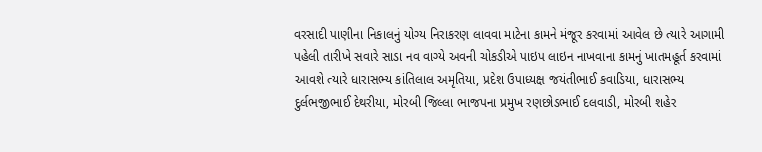વરસાદી પાણીના નિકાલનું યોગ્ય નિરાકરણ લાવવા માટેના કામને મંજૂર કરવામાં આવેલ છે ત્યારે આગામી પહેલી તારીખે સવારે સાડા નવ વાગ્યે અવની ચોકડીએ પાઇપ લાઇન નાખવાના કામનું ખાતમહૂર્ત કરવામાં આવશે ત્યારે ધારાસભ્ય કાંતિલાલ અમૃતિયા, પ્રદેશ ઉપાધ્યક્ષ જયંતીભાઈ કવાડિયા, ધારાસભ્ય દુર્લભજીભાઈ દેથરીયા, મોરબી જિલ્લા ભાજપના પ્રમુખ રણછોડભાઈ દલવાડી, મોરબી શહેર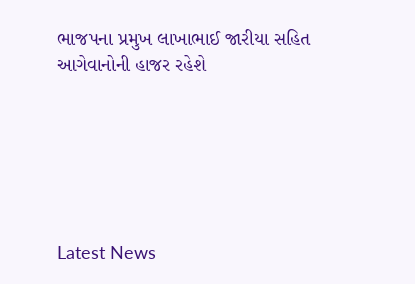ભાજપના પ્રમુખ લાખાભાઈ જારીયા સહિત આગેવાનોની હાજર રહેશે






Latest News